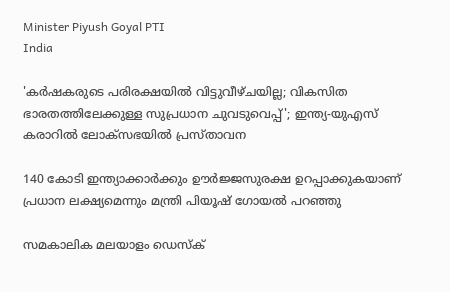Minister Piyush Goyal PTI
India

'കര്‍ഷകരുടെ പരിരക്ഷയിൽ വിട്ടുവീഴ്ചയില്ല; വികസിത ഭാരതത്തിലേക്കുള്ള സുപ്രധാന ചുവടുവെപ്പ്'; ഇന്ത്യ-യുഎസ് കരാറില്‍ ലോക്‌സഭയില്‍ പ്രസ്താവന

140 കോടി ഇന്ത്യാക്കാര്‍ക്കും ഊര്‍ജ്ജസുരക്ഷ ഉറപ്പാക്കുകയാണ് പ്രധാന ലക്ഷ്യമെന്നും മന്ത്രി പിയൂഷ് ഗോയല്‍ പറഞ്ഞു

സമകാലിക മലയാളം ഡെസ്ക്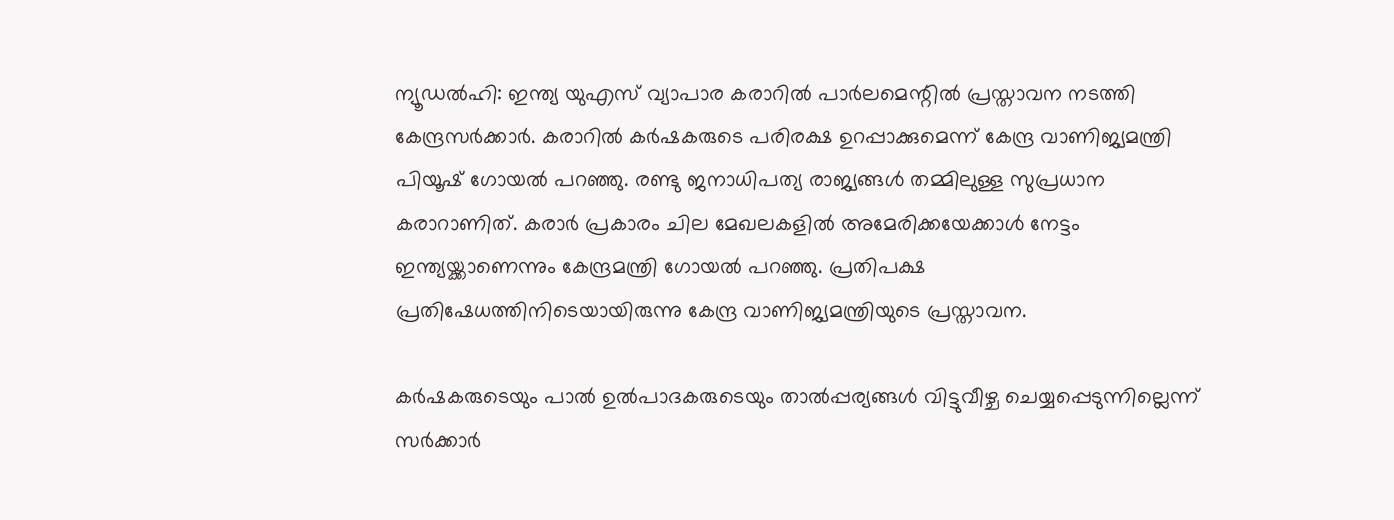ന്യൂഡല്‍ഹി: ഇന്ത്യ യുഎസ് വ്യാപാര കരാറില്‍ പാര്‍ലമെന്റില്‍ പ്രസ്താവന നടത്തി കേന്ദ്രസര്‍ക്കാര്‍. കരാറില്‍ കര്‍ഷകരുടെ പരിരക്ഷ ഉറപ്പാക്കുമെന്ന് കേന്ദ്ര വാണിജ്യമന്ത്രി പിയൂഷ് ഗോയല്‍ പറഞ്ഞു. രണ്ടു ജനാധിപത്യ രാജ്യങ്ങള്‍ തമ്മിലുള്ള സുപ്രധാന കരാറാണിത്. കരാര്‍ പ്രകാരം ചില മേഖലകളില്‍ അമേരിക്കയേക്കാള്‍ നേട്ടം ഇന്ത്യയ്ക്കാണെന്നും കേന്ദ്രമന്ത്രി ഗോയല്‍ പറഞ്ഞു. പ്രതിപക്ഷ പ്രതിഷേധത്തിനിടെയായിരുന്നു കേന്ദ്ര വാണിജ്യമന്ത്രിയുടെ പ്രസ്താവന.

കര്‍ഷകരുടെയും പാല്‍ ഉല്‍പാദകരുടെയും താല്‍പ്പര്യങ്ങള്‍ വിട്ടുവീഴ്ച ചെയ്യപ്പെടുന്നില്ലെന്ന് സര്‍ക്കാര്‍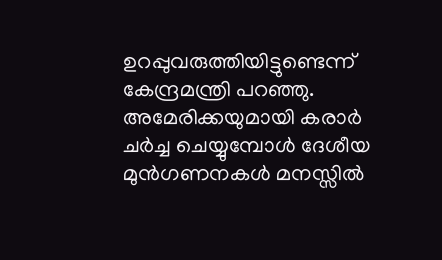ഉറപ്പുവരുത്തിയിട്ടുണ്ടെന്ന് കേന്ദ്രമന്ത്രി പറഞ്ഞു. അമേരിക്കയുമായി കരാര്‍ ചര്‍ച്ച ചെയ്യുമ്പോള്‍ ദേശീയ മുന്‍ഗണനകള്‍ മനസ്സില്‍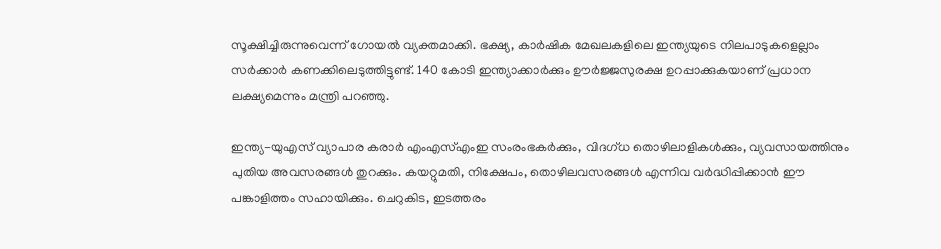സൂക്ഷിച്ചിരുന്നുവെന്ന് ഗോയല്‍ വ്യക്തമാക്കി. ഭക്ഷ്യ, കാര്‍ഷിക മേഖലകളിലെ ഇന്ത്യയുടെ നിലപാടുകളെല്ലാം സര്‍ക്കാര്‍ കണക്കിലെടുത്തിട്ടുണ്ട്. 140 കോടി ഇന്ത്യാക്കാര്‍ക്കും ഊര്‍ജ്ജസുരക്ഷ ഉറപ്പാക്കുകയാണ് പ്രധാന ലക്ഷ്യമെന്നും മന്ത്രി പറഞ്ഞു.

ഇന്ത്യ-യുഎസ് വ്യാപാര കരാര്‍ എംഎസ്എംഇ സംരംഭകര്‍ക്കും, വിദഗ്ധ തൊഴിലാളികള്‍ക്കും, വ്യവസായത്തിനും പുതിയ അവസരങ്ങള്‍ തുറക്കും. കയറ്റുമതി, നിക്ഷേപം, തൊഴിലവസരങ്ങള്‍ എന്നിവ വര്‍ദ്ധിപ്പിക്കാന്‍ ഈ പങ്കാളിത്തം സഹായിക്കും. ചെറുകിട, ഇടത്തരം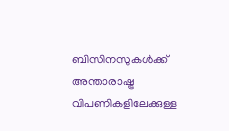ബിസിനസുകള്‍ക്ക് അന്താരാഷ്ട്ര വിപണികളിലേക്കുള്ള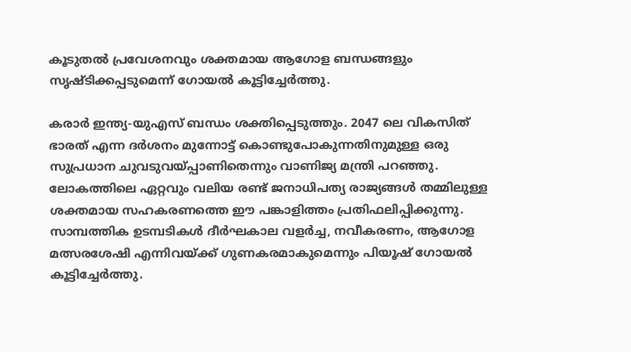കൂടുതല്‍ പ്രവേശനവും ശക്തമായ ആഗോള ബന്ധങ്ങളും സൃഷ്ടിക്കപ്പടുമെന്ന് ഗോയല്‍ കൂട്ടിച്ചേര്‍ത്തു.

കരാര്‍ ഇന്ത്യ-യുഎസ് ബന്ധം ശക്തിപ്പെടുത്തും. 2047 ലെ വികസിത് ഭാരത് എന്ന ദര്‍ശനം മുന്നോട്ട് കൊണ്ടുപോകുന്നതിനുമുള്ള ഒരു സുപ്രധാന ചുവടുവയ്പ്പാണിതെന്നും വാണിജ്യ മന്ത്രി പറഞ്ഞു. ലോകത്തിലെ ഏറ്റവും വലിയ രണ്ട് ജനാധിപത്യ രാജ്യങ്ങള്‍ തമ്മിലുള്ള ശക്തമായ സഹകരണത്തെ ഈ പങ്കാളിത്തം പ്രതിഫലിപ്പിക്കുന്നു. സാമ്പത്തിക ഉടമ്പടികള്‍ ദീര്‍ഘകാല വളര്‍ച്ച, നവീകരണം, ആഗോള മത്സരശേഷി എന്നിവയ്ക്ക് ഗുണകരമാകുമെന്നും പിയൂഷ് ഗോയല്‍ കൂട്ടിച്ചേര്‍ത്തു.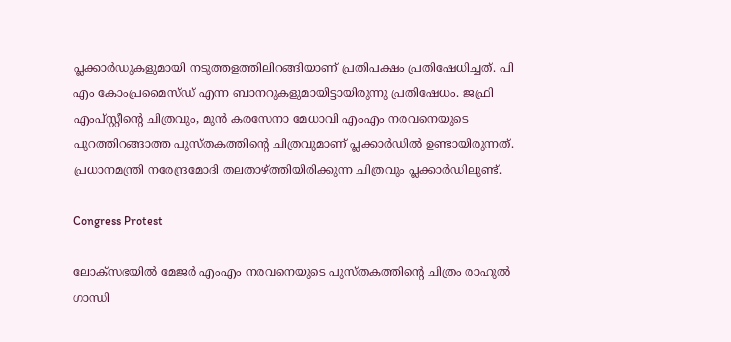പ്ലക്കാര്‍ഡുകളുമായി നടുത്തളത്തിലിറങ്ങിയാണ് പ്രതിപക്ഷം പ്രതിഷേധിച്ചത്. പി എം കോംപ്രമൈസ്ഡ് എന്ന ബാനറുകളുമായിട്ടായിരുന്നു പ്രതിഷേധം. ജഫ്രി എംപ്സ്റ്റീന്റെ ചിത്രവും, മുന്‍ കരസേനാ മേധാവി എംഎം നരവനെയുടെ പുറത്തിറങ്ങാത്ത പുസ്തകത്തിന്റെ ചിത്രവുമാണ് പ്ലക്കാര്‍ഡില്‍ ഉണ്ടായിരുന്നത്. പ്രധാനമന്ത്രി നരേന്ദ്രമോദി തലതാഴ്ത്തിയിരിക്കുന്ന ചിത്രവും പ്ലക്കാര്‍ഡിലുണ്ട്.

Congress Protest

ലോക്‌സഭയില്‍ മേജര്‍ എംഎം നരവനെയുടെ പുസ്തകത്തിന്റെ ചിത്രം രാഹുല്‍ ഗാന്ധി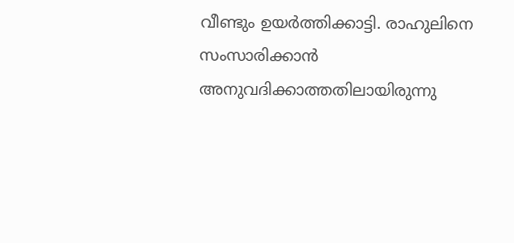വീണ്ടും ഉയര്‍ത്തിക്കാട്ടി. രാഹുലിനെ സംസാരിക്കാന്‍ അനുവദിക്കാത്തതിലായിരുന്നു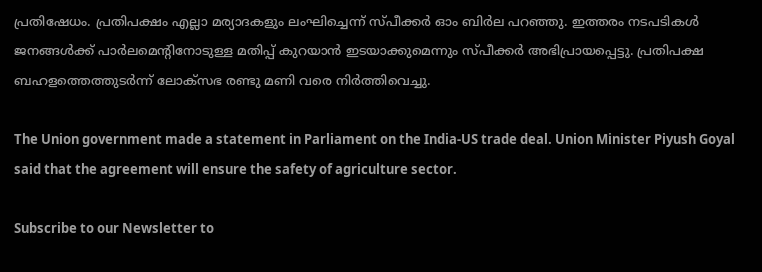പ്രതിഷേധം. പ്രതിപക്ഷം എല്ലാ മര്യാദകളും ലംഘിച്ചെന്ന് സ്പീക്കര്‍ ഓം ബിര്‍ല പറഞ്ഞു. ഇത്തരം നടപടികള്‍ ജനങ്ങള്‍ക്ക് പാര്‍ലമെന്റിനോടുള്ള മതിപ്പ് കുറയാന്‍ ഇടയാക്കുമെന്നും സ്പീക്കര്‍ അഭിപ്രായപ്പെട്ടു. പ്രതിപക്ഷ ബഹളത്തെത്തുടര്‍ന്ന് ലോക്‌സഭ രണ്ടു മണി വരെ നിര്‍ത്തിവെച്ചു.

The Union government made a statement in Parliament on the India-US trade deal. Union Minister Piyush Goyal said that the agreement will ensure the safety of agriculture sector.

Subscribe to our Newsletter to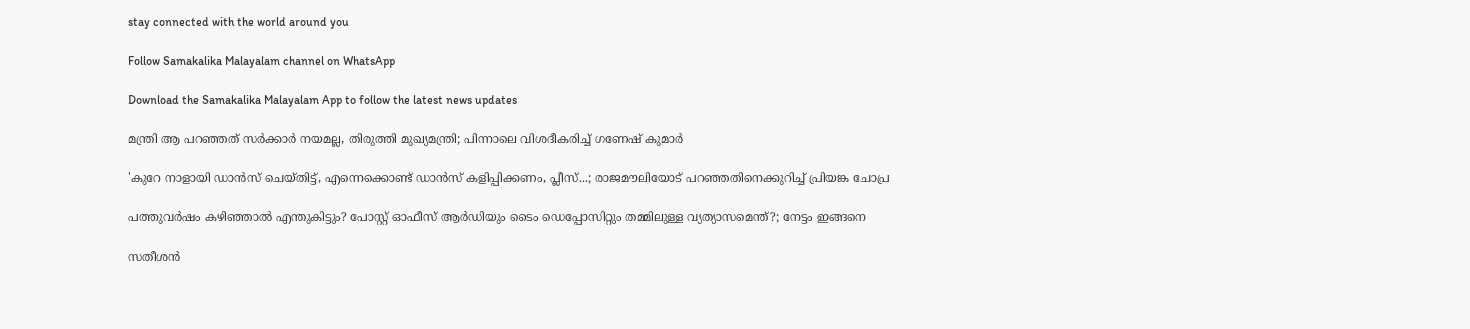stay connected with the world around you

Follow Samakalika Malayalam channel on WhatsApp

Download the Samakalika Malayalam App to follow the latest news updates

മന്ത്രി ആ പറഞ്ഞത് സര്‍ക്കാര്‍ നയമല്ല, തിരുത്തി മുഖ്യമന്ത്രി; പിന്നാലെ വിശദീകരിച്ച് ഗണേഷ് കുമാര്‍

'കുറേ നാളായി ഡാൻസ് ചെയ്തിട്ട്, എന്നെക്കൊണ്ട് ഡാൻസ് കളിപ്പിക്കണം, പ്ലീസ്...; രാജമൗലിയോട് പറഞ്ഞതിനെക്കുറിച്ച് പ്രിയങ്ക ചോപ്ര

പത്തുവര്‍ഷം കഴിഞ്ഞാല്‍ എന്തുകിട്ടും? പോസ്റ്റ് ഓഫീസ് ആര്‍ഡിയും ടൈം ഡെപ്പോസിറ്റും തമ്മിലുള്ള വ്യത്യാസമെന്ത്?; നേട്ടം ഇങ്ങനെ

സതീശന്‍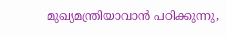മുഖ്യമന്ത്രിയാവാന്‍ പഠിക്കുന്നു,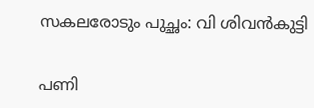സകലരോടും പുച്ഛം: വി ശിവന്‍കുട്ടി

പണി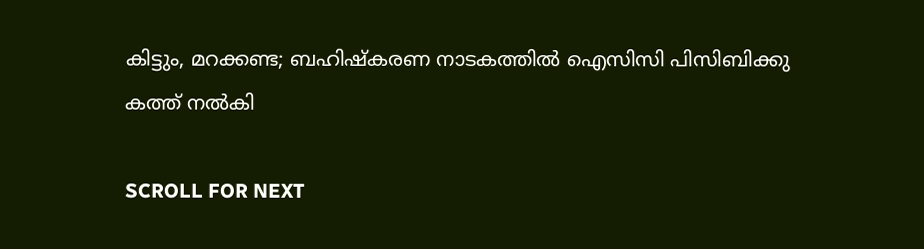കിട്ടും, മറക്കണ്ട; ബഹിഷ്കരണ നാടകത്തിൽ ഐസിസി പിസിബിക്കു കത്ത് നൽകി

SCROLL FOR NEXT